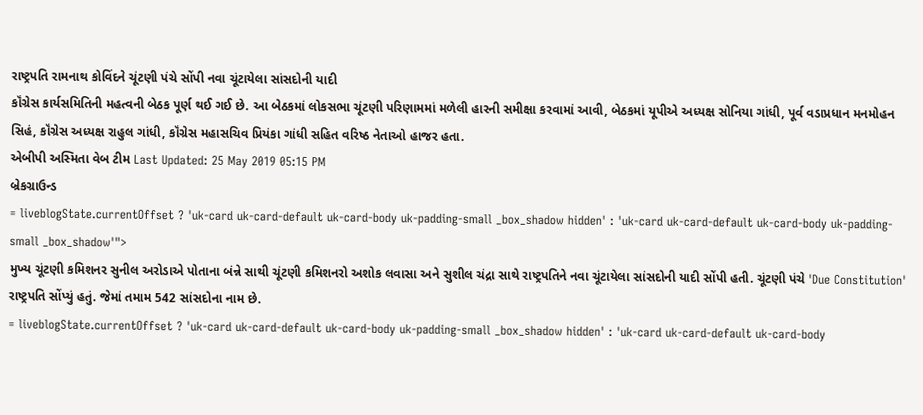રાષ્ટ્રપતિ રામનાથ કોવિંદને ચૂંટણી પંચે સોંપી નવા ચૂંટાયેલા સાંસદોની યાદી
કૉંગ્રેસ કાર્યસમિતિની મહત્વની બેઠક પૂર્ણ થઈ ગઈ છે. આ બેઠકમાં લોકસભા ચૂંટણી પરિણામમાં મળેલી હારની સમીક્ષા કરવામાં આવી, બેઠકમાં યૂપીએ અધ્યક્ષ સોનિયા ગાંધી, પૂર્વ વડાપ્રધાન મનમોહન સિહં, કૉંગ્રેસ અધ્યક્ષ રાહુલ ગાંધી, કૉંગ્રેસ મહાસચિવ પ્રિયંકા ગાંધી સહિત વરિષ્ઠ નેતાઓ હાજર હતા.
એબીપી અસ્મિતા વેબ ટીમ Last Updated: 25 May 2019 05:15 PM
બ્રેકગ્રાઉન્ડ
= liveblogState.currentOffset ? 'uk-card uk-card-default uk-card-body uk-padding-small _box_shadow hidden' : 'uk-card uk-card-default uk-card-body uk-padding-small _box_shadow'">
મુખ્ય ચૂંટણી કમિશનર સુનીલ અરોડાએ પોતાના બંન્ને સાથી ચૂંટણી કમિશનરો અશોક લવાસા અને સુશીલ ચંદ્રા સાથે રાષ્ટ્રપતિને નવા ચૂંટાયેલા સાંસદોની યાદી સોંપી હતી. ચૂંટણી પંચે 'Due Constitution' રાષ્ટ્રપતિ સોંપ્યું હતું. જેમાં તમામ 542 સાંસદોના નામ છે.
= liveblogState.currentOffset ? 'uk-card uk-card-default uk-card-body uk-padding-small _box_shadow hidden' : 'uk-card uk-card-default uk-card-body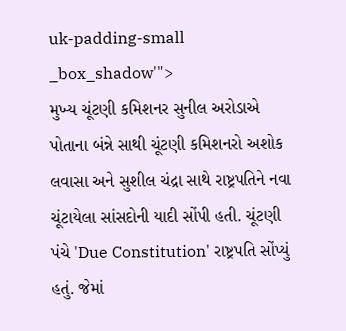uk-padding-small _box_shadow'">
મુખ્ય ચૂંટણી કમિશનર સુનીલ અરોડાએ પોતાના બંન્ને સાથી ચૂંટણી કમિશનરો અશોક લવાસા અને સુશીલ ચંદ્રા સાથે રાષ્ટ્રપતિને નવા ચૂંટાયેલા સાંસદોની યાદી સોંપી હતી. ચૂંટણી પંચે 'Due Constitution' રાષ્ટ્રપતિ સોંપ્યું હતું. જેમાં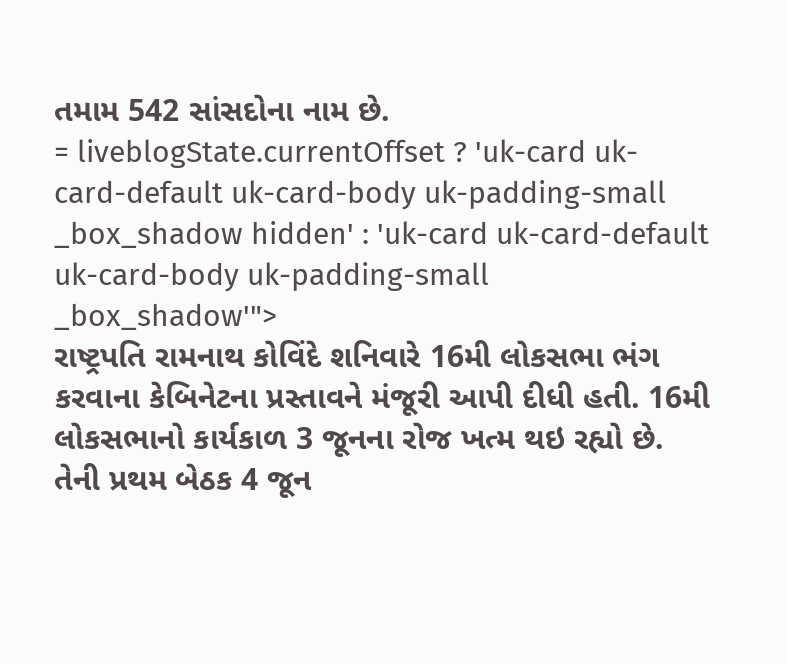તમામ 542 સાંસદોના નામ છે.
= liveblogState.currentOffset ? 'uk-card uk-card-default uk-card-body uk-padding-small _box_shadow hidden' : 'uk-card uk-card-default uk-card-body uk-padding-small _box_shadow'">
રાષ્ટ્રપતિ રામનાથ કોવિંદે શનિવારે 16મી લોકસભા ભંગ કરવાના કેબિનેટના પ્રસ્તાવને મંજૂરી આપી દીધી હતી. 16મી લોકસભાનો કાર્યકાળ 3 જૂનના રોજ ખત્મ થઇ રહ્યો છે. તેની પ્રથમ બેઠક 4 જૂન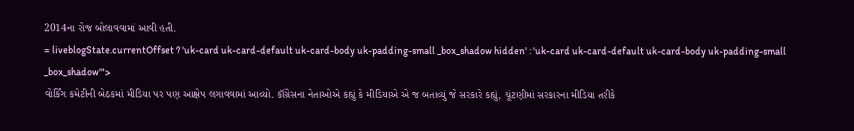2014ના રોજ બોલાવવામાં આવી હતી.
= liveblogState.currentOffset ? 'uk-card uk-card-default uk-card-body uk-padding-small _box_shadow hidden' : 'uk-card uk-card-default uk-card-body uk-padding-small _box_shadow'">
વોર્કિંગ કમેટીની બેઠકમાં મીડિયા પર પણ આક્ષેપ લગાવવામાં આવ્યો. કૉંગ્રેસના નેતાઓએ કહ્યું કે મીડિયાએ એ જ બતાવ્યું જે સરકારે કહ્યું, ચૂંટણીમાં સરકારના મીડિયા તરીકે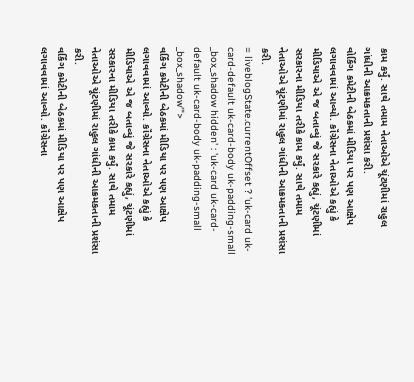કામ કર્યું. સાથે તમામ નેતાઓએ ચૂંટણીમાં રાહુલ ગાંધીની આક્રમકતાની પ્રશંસા કરી.
વોર્કિંગ કમેટીની બેઠકમાં મીડિયા પર પણ આક્ષેપ લગાવવામાં આવ્યો. કૉંગ્રેસના નેતાઓએ કહ્યું કે મીડિયાએ એ જ બતાવ્યું જે સરકારે કહ્યું, ચૂંટણીમાં સરકારના મીડિયા તરીકે કામ કર્યું. સાથે તમામ નેતાઓએ ચૂંટણીમાં રાહુલ ગાંધીની આક્રમકતાની પ્રશંસા કરી.
= liveblogState.currentOffset ? 'uk-card uk-card-default uk-card-body uk-padding-small _box_shadow hidden' : 'uk-card uk-card-default uk-card-body uk-padding-small _box_shadow'">
વર્કિંગ કમેટીની બેઠકમાં મીડિયા પર પણ આક્ષેપ લગાવવામાં આવ્યો. કૉંગ્રેસના નેતાઓએ કહ્યું કે મીડિયાએ એ જ બતાવ્યું જે સરકારે કહ્યું, ચૂંટણીમાં સરકારના મીડિયા તરીકે કામ કર્યું. સાથે તમામ નેતાઓએ ચૂંટણીમાં રાહુલ ગાંધીની આક્રમકતાની પ્રશંસા કરી.
વર્કિંગ કમેટીની બેઠકમાં મીડિયા પર પણ આક્ષેપ લગાવવામાં આવ્યો. કૉંગ્રેસના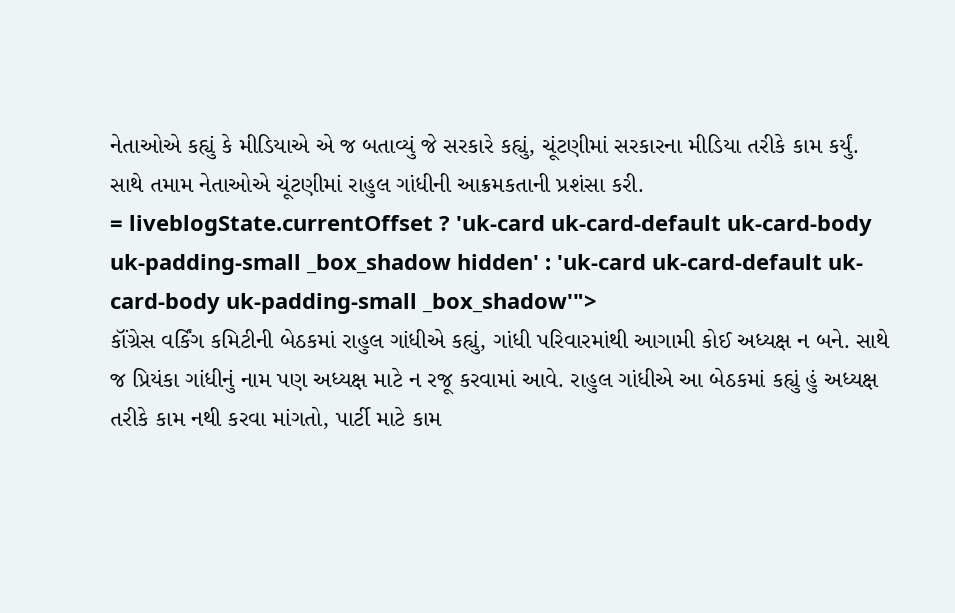નેતાઓએ કહ્યું કે મીડિયાએ એ જ બતાવ્યું જે સરકારે કહ્યું, ચૂંટણીમાં સરકારના મીડિયા તરીકે કામ કર્યું. સાથે તમામ નેતાઓએ ચૂંટણીમાં રાહુલ ગાંધીની આક્રમકતાની પ્રશંસા કરી.
= liveblogState.currentOffset ? 'uk-card uk-card-default uk-card-body uk-padding-small _box_shadow hidden' : 'uk-card uk-card-default uk-card-body uk-padding-small _box_shadow'">
કૉંગ્રેસ વર્કિંગ કમિટીની બેઠકમાં રાહુલ ગાંધીએ કહ્યું, ગાંધી પરિવારમાંથી આગામી કોઈ અધ્યક્ષ ન બને. સાથે જ પ્રિયંકા ગાંધીનું નામ પણ અધ્યક્ષ માટે ન રજૂ કરવામાં આવે. રાહુલ ગાંધીએ આ બેઠકમાં કહ્યું હું અધ્યક્ષ તરીકે કામ નથી કરવા માંગતો, પાર્ટી માટે કામ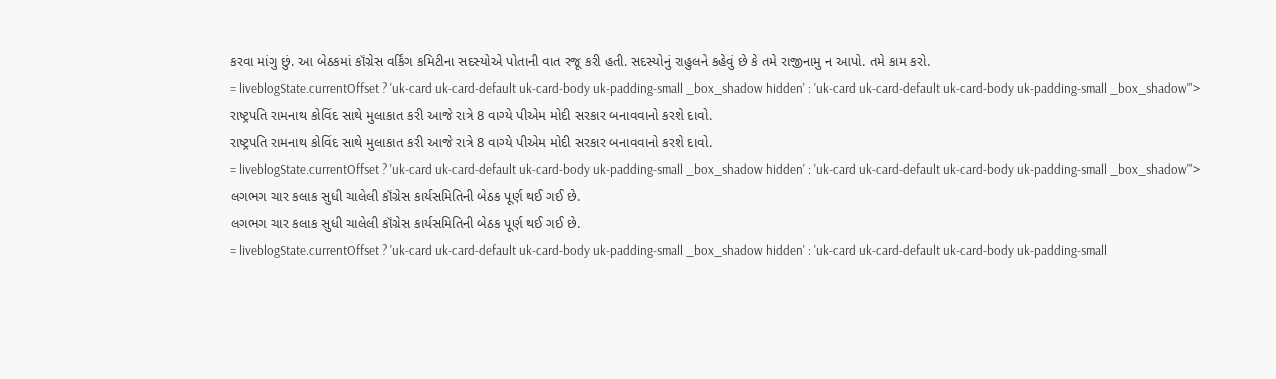કરવા માંગુ છું. આ બેઠકમાં કૉંગ્રેસ વર્કિંગ કમિટીના સદસ્યોએ પોતાની વાત રજૂ કરી હતી. સદસ્યોનું રાહુલને કહેવું છે કે તમે રાજીનામુ ન આપો. તમે કામ કરો.
= liveblogState.currentOffset ? 'uk-card uk-card-default uk-card-body uk-padding-small _box_shadow hidden' : 'uk-card uk-card-default uk-card-body uk-padding-small _box_shadow'">
રાષ્ટ્રપતિ રામનાથ કોવિંદ સાથે મુલાકાત કરી આજે રાત્રે 8 વાગ્યે પીએમ મોદી સરકાર બનાવવાનો કરશે દાવો.
રાષ્ટ્રપતિ રામનાથ કોવિંદ સાથે મુલાકાત કરી આજે રાત્રે 8 વાગ્યે પીએમ મોદી સરકાર બનાવવાનો કરશે દાવો.
= liveblogState.currentOffset ? 'uk-card uk-card-default uk-card-body uk-padding-small _box_shadow hidden' : 'uk-card uk-card-default uk-card-body uk-padding-small _box_shadow'">
લગભગ ચાર કલાક સુધી ચાલેલી કૉંગ્રેસ કાર્યસમિતિની બેઠક પૂર્ણ થઈ ગઈ છે.
લગભગ ચાર કલાક સુધી ચાલેલી કૉંગ્રેસ કાર્યસમિતિની બેઠક પૂર્ણ થઈ ગઈ છે.
= liveblogState.currentOffset ? 'uk-card uk-card-default uk-card-body uk-padding-small _box_shadow hidden' : 'uk-card uk-card-default uk-card-body uk-padding-small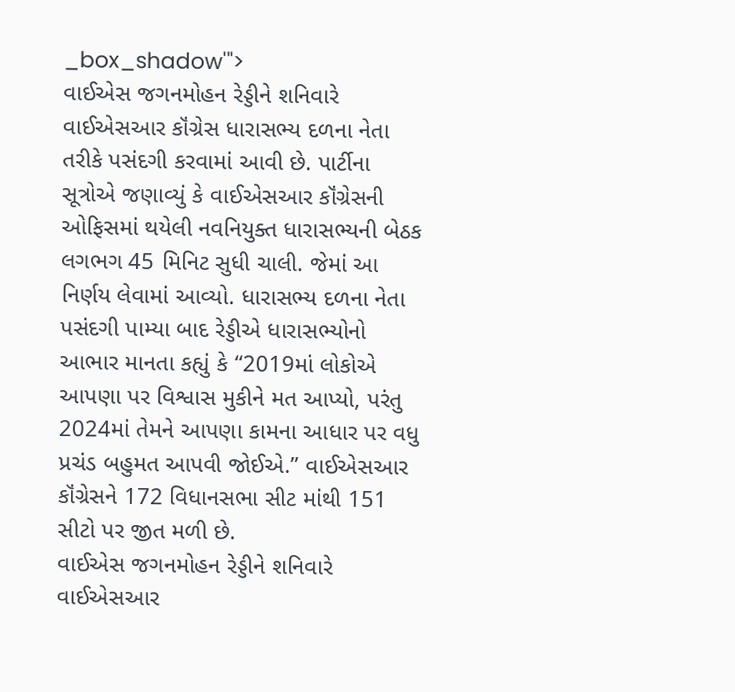_box_shadow'">
વાઈએસ જગનમોહન રેડ્ડીને શનિવારે વાઈએસઆર કૉંગ્રેસ ધારાસભ્ય દળના નેતા તરીકે પસંદગી કરવામાં આવી છે. પાર્ટીના સૂત્રોએ જણાવ્યું કે વાઈએસઆર કૉંગ્રેસની ઓફિસમાં થયેલી નવનિયુક્ત ધારાસભ્યની બેઠક લગભગ 45 મિનિટ સુધી ચાલી. જેમાં આ નિર્ણય લેવામાં આવ્યો. ધારાસભ્ય દળના નેતા પસંદગી પામ્યા બાદ રેડ્ડીએ ધારાસભ્યોનો આભાર માનતા કહ્યું કે “2019માં લોકોએ આપણા પર વિશ્વાસ મુકીને મત આપ્યો, પરંતુ 2024માં તેમને આપણા કામના આધાર પર વધુ પ્રચંડ બહુમત આપવી જોઈએ.” વાઈએસઆર કૉંગ્રેસને 172 વિધાનસભા સીટ માંથી 151 સીટો પર જીત મળી છે.
વાઈએસ જગનમોહન રેડ્ડીને શનિવારે વાઈએસઆર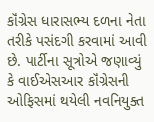કૉંગ્રેસ ધારાસભ્ય દળના નેતા તરીકે પસંદગી કરવામાં આવી છે. પાર્ટીના સૂત્રોએ જણાવ્યું કે વાઈએસઆર કૉંગ્રેસની ઓફિસમાં થયેલી નવનિયુક્ત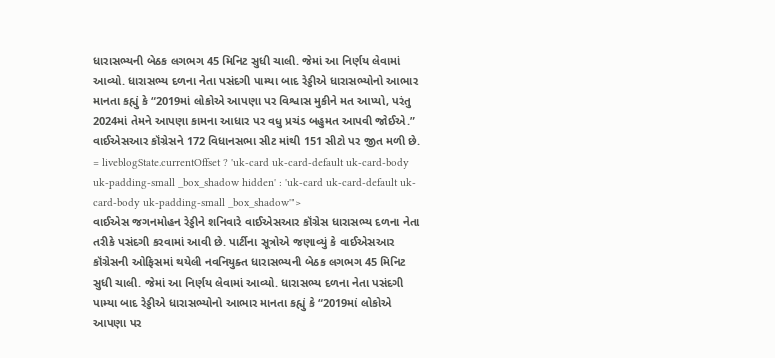ધારાસભ્યની બેઠક લગભગ 45 મિનિટ સુધી ચાલી. જેમાં આ નિર્ણય લેવામાં આવ્યો. ધારાસભ્ય દળના નેતા પસંદગી પામ્યા બાદ રેડ્ડીએ ધારાસભ્યોનો આભાર માનતા કહ્યું કે “2019માં લોકોએ આપણા પર વિશ્વાસ મુકીને મત આપ્યો, પરંતુ 2024માં તેમને આપણા કામના આધાર પર વધુ પ્રચંડ બહુમત આપવી જોઈએ.” વાઈએસઆર કૉંગ્રેસને 172 વિધાનસભા સીટ માંથી 151 સીટો પર જીત મળી છે.
= liveblogState.currentOffset ? 'uk-card uk-card-default uk-card-body uk-padding-small _box_shadow hidden' : 'uk-card uk-card-default uk-card-body uk-padding-small _box_shadow'">
વાઈએસ જગનમોહન રેડ્ડીને શનિવારે વાઈએસઆર કૉંગ્રેસ ધારાસભ્ય દળના નેતા તરીકે પસંદગી કરવામાં આવી છે. પાર્ટીના સૂત્રોએ જણાવ્યું કે વાઈએસઆર કૉંગ્રેસની ઓફિસમાં થયેલી નવનિયુક્ત ધારાસભ્યની બેઠક લગભગ 45 મિનિટ સુધી ચાલી. જેમાં આ નિર્ણય લેવામાં આવ્યો. ધારાસભ્ય દળના નેતા પસંદગી પામ્યા બાદ રેડ્ડીએ ધારાસભ્યોનો આભાર માનતા કહ્યું કે “2019માં લોકોએ આપણા પર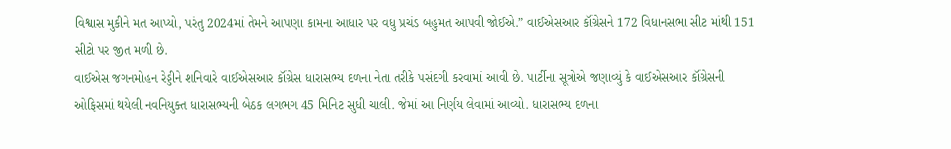વિશ્વાસ મુકીને મત આપ્યો, પરંતુ 2024માં તેમને આપણા કામના આધાર પર વધુ પ્રચંડ બહુમત આપવી જોઈએ.” વાઈએસઆર કૉંગ્રેસને 172 વિધાનસભા સીટ માંથી 151 સીટો પર જીત મળી છે.
વાઈએસ જગનમોહન રેડ્ડીને શનિવારે વાઈએસઆર કૉંગ્રેસ ધારાસભ્ય દળના નેતા તરીકે પસંદગી કરવામાં આવી છે. પાર્ટીના સૂત્રોએ જણાવ્યું કે વાઈએસઆર કૉંગ્રેસની ઓફિસમાં થયેલી નવનિયુક્ત ધારાસભ્યની બેઠક લગભગ 45 મિનિટ સુધી ચાલી. જેમાં આ નિર્ણય લેવામાં આવ્યો. ધારાસભ્ય દળના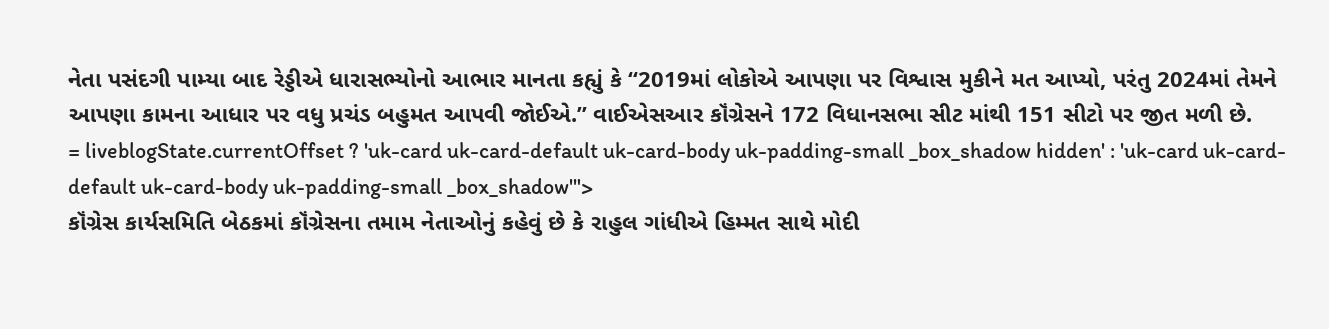નેતા પસંદગી પામ્યા બાદ રેડ્ડીએ ધારાસભ્યોનો આભાર માનતા કહ્યું કે “2019માં લોકોએ આપણા પર વિશ્વાસ મુકીને મત આપ્યો, પરંતુ 2024માં તેમને આપણા કામના આધાર પર વધુ પ્રચંડ બહુમત આપવી જોઈએ.” વાઈએસઆર કૉંગ્રેસને 172 વિધાનસભા સીટ માંથી 151 સીટો પર જીત મળી છે.
= liveblogState.currentOffset ? 'uk-card uk-card-default uk-card-body uk-padding-small _box_shadow hidden' : 'uk-card uk-card-default uk-card-body uk-padding-small _box_shadow'">
કૉંગ્રેસ કાર્યસમિતિ બેઠકમાં કૉંગ્રેસના તમામ નેતાઓનું કહેવું છે કે રાહુલ ગાંધીએ હિમ્મત સાથે મોદી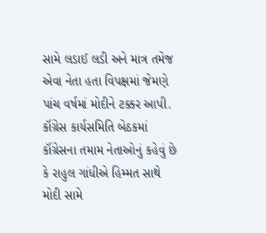સામે લડાઈ લડી અને માત્ર તમેજ એવા નેતા હતા વિપક્ષમાં જેમણે પાંચ વર્ષમાં મોદીને ટક્કર આપી.
કૉંગ્રેસ કાર્યસમિતિ બેઠકમાં કૉંગ્રેસના તમામ નેતાઓનું કહેવું છે કે રાહુલ ગાંધીએ હિમ્મત સાથે મોદી સામે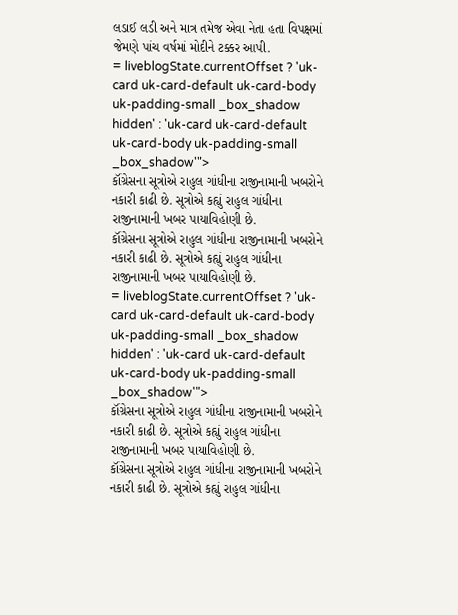લડાઈ લડી અને માત્ર તમેજ એવા નેતા હતા વિપક્ષમાં જેમણે પાંચ વર્ષમાં મોદીને ટક્કર આપી.
= liveblogState.currentOffset ? 'uk-card uk-card-default uk-card-body uk-padding-small _box_shadow hidden' : 'uk-card uk-card-default uk-card-body uk-padding-small _box_shadow'">
કૉંગ્રેસના સૂત્રોએ રાહુલ ગાંધીના રાજીનામાની ખબરોને નકારી કાઢી છે. સૂત્રોએ કહ્યું રાહુલ ગાંધીના રાજીનામાની ખબર પાયાવિહોણી છે.
કૉંગ્રેસના સૂત્રોએ રાહુલ ગાંધીના રાજીનામાની ખબરોને નકારી કાઢી છે. સૂત્રોએ કહ્યું રાહુલ ગાંધીના રાજીનામાની ખબર પાયાવિહોણી છે.
= liveblogState.currentOffset ? 'uk-card uk-card-default uk-card-body uk-padding-small _box_shadow hidden' : 'uk-card uk-card-default uk-card-body uk-padding-small _box_shadow'">
કૉંગ્રેસના સૂત્રોએ રાહુલ ગાંધીના રાજીનામાની ખબરોને નકારી કાઢી છે. સૂત્રોએ કહ્યું રાહુલ ગાંધીના રાજીનામાની ખબર પાયાવિહોણી છે.
કૉંગ્રેસના સૂત્રોએ રાહુલ ગાંધીના રાજીનામાની ખબરોને નકારી કાઢી છે. સૂત્રોએ કહ્યું રાહુલ ગાંધીના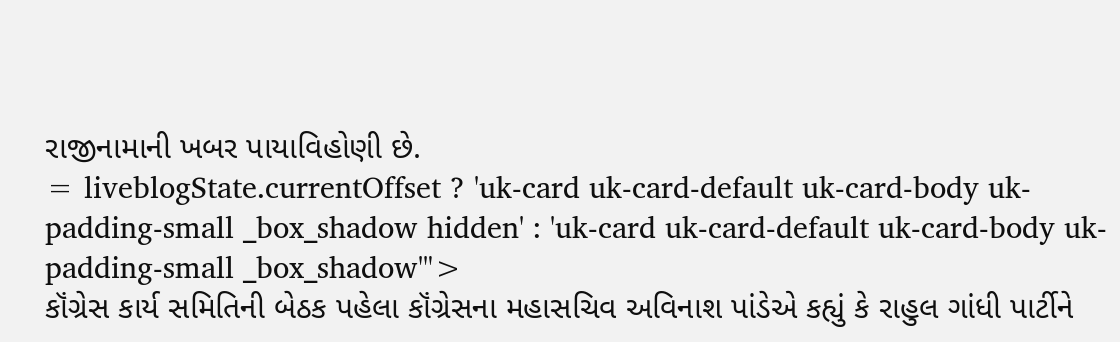રાજીનામાની ખબર પાયાવિહોણી છે.
= liveblogState.currentOffset ? 'uk-card uk-card-default uk-card-body uk-padding-small _box_shadow hidden' : 'uk-card uk-card-default uk-card-body uk-padding-small _box_shadow'">
કૉંગ્રેસ કાર્ય સમિતિની બેઠક પહેલા કૉંગ્રેસના મહાસચિવ અવિનાશ પાંડેએ કહ્યું કે રાહુલ ગાંધી પાર્ટીને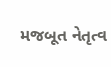મજબૂત નેતૃત્વ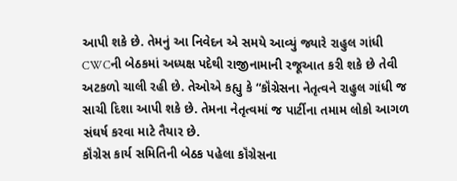આપી શકે છે. તેમનું આ નિવેદન એ સમયે આવ્યું જ્યારે રાહુલ ગાંધી CWCની બેઠકમાં અધ્યક્ષ પદેથી રાજીનામાની રજૂઆત કરી શકે છે તેવી અટકળો ચાલી રહી છે. તેઓએ કહ્યુ કે “કૉંગ્રેસના નેતૃત્વને રાહુલ ગાંધી જ સાચી દિશા આપી શકે છે. તેમના નેતૃત્વમાં જ પાર્ટીના તમામ લોકો આગળ સંઘર્ષ કરવા માટે તૈયાર છે.
કૉંગ્રેસ કાર્ય સમિતિની બેઠક પહેલા કૉંગ્રેસના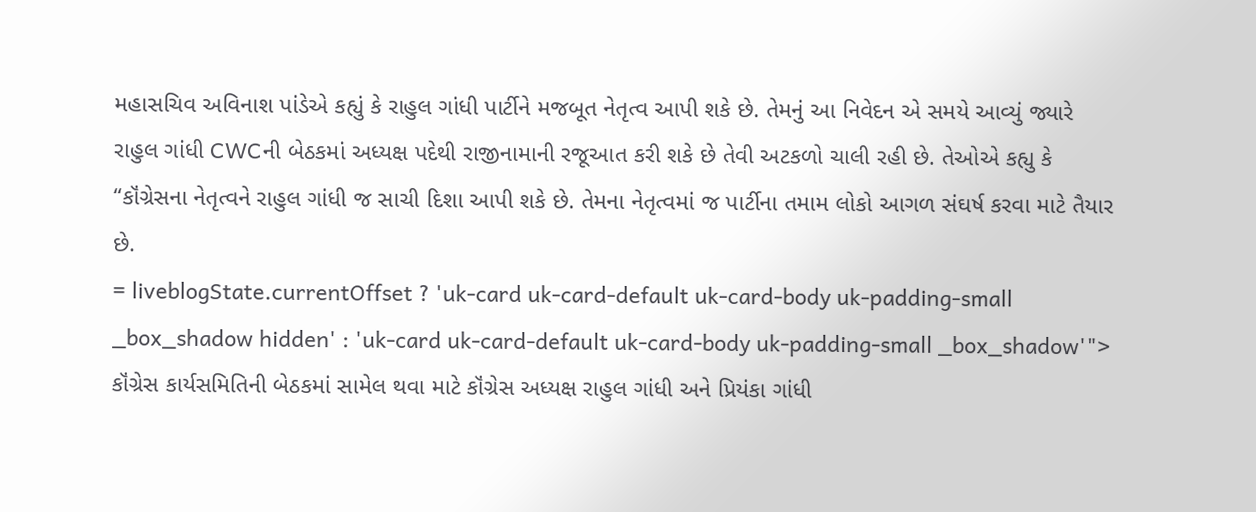મહાસચિવ અવિનાશ પાંડેએ કહ્યું કે રાહુલ ગાંધી પાર્ટીને મજબૂત નેતૃત્વ આપી શકે છે. તેમનું આ નિવેદન એ સમયે આવ્યું જ્યારે રાહુલ ગાંધી CWCની બેઠકમાં અધ્યક્ષ પદેથી રાજીનામાની રજૂઆત કરી શકે છે તેવી અટકળો ચાલી રહી છે. તેઓએ કહ્યુ કે “કૉંગ્રેસના નેતૃત્વને રાહુલ ગાંધી જ સાચી દિશા આપી શકે છે. તેમના નેતૃત્વમાં જ પાર્ટીના તમામ લોકો આગળ સંઘર્ષ કરવા માટે તૈયાર છે.
= liveblogState.currentOffset ? 'uk-card uk-card-default uk-card-body uk-padding-small _box_shadow hidden' : 'uk-card uk-card-default uk-card-body uk-padding-small _box_shadow'">
કૉંગ્રેસ કાર્યસમિતિની બેઠકમાં સામેલ થવા માટે કૉંગ્રેસ અધ્યક્ષ રાહુલ ગાંધી અને પ્રિયંકા ગાંધી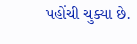પહોંચી ચુક્યા છે.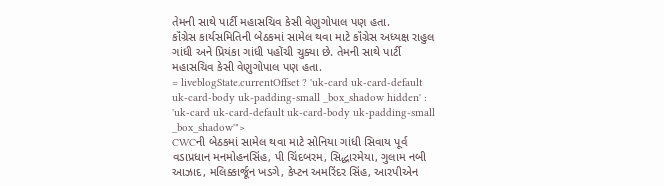તેમની સાથે પાર્ટી મહાસચિવ કેસી વેણુગોપાલ પણ હતા.
કૉંગ્રેસ કાર્યસમિતિની બેઠકમાં સામેલ થવા માટે કૉંગ્રેસ અધ્યક્ષ રાહુલ ગાંધી અને પ્રિયંકા ગાંધી પહોંચી ચુક્યા છે. તેમની સાથે પાર્ટી મહાસચિવ કેસી વેણુગોપાલ પણ હતા.
= liveblogState.currentOffset ? 'uk-card uk-card-default uk-card-body uk-padding-small _box_shadow hidden' : 'uk-card uk-card-default uk-card-body uk-padding-small _box_shadow'">
CWCની બેઠકમાં સામેલ થવા માટે સોનિયા ગાંધી સિવાય પૂર્વ વડાપ્રધાન મનમોહનસિંહ, પી ચિંદબરમ, સિદ્ધારમેયા, ગુલામ નબી આઝાદ, મલિક્કાર્જૂન ખડગે, કેપ્ટન અમરિંદર સિંહ, આરપીએન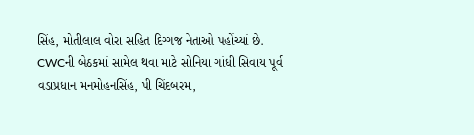સિંહ, મોતીલાલ વોરા સહિત દિગ્ગજ નેતાઓ પહોંચ્યાં છે.
CWCની બેઠકમાં સામેલ થવા માટે સોનિયા ગાંધી સિવાય પૂર્વ વડાપ્રધાન મનમોહનસિંહ, પી ચિંદબરમ,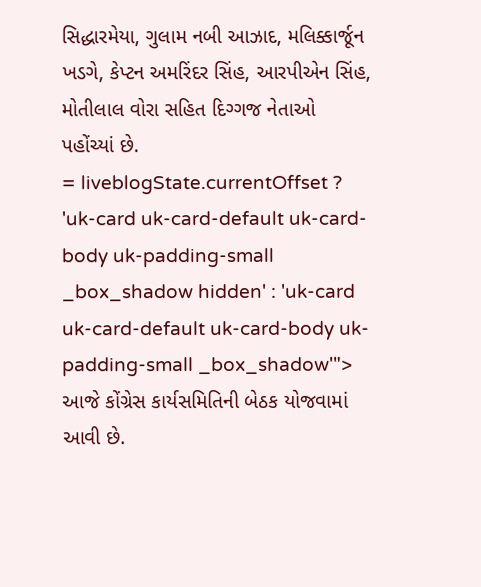સિદ્ધારમેયા, ગુલામ નબી આઝાદ, મલિક્કાર્જૂન ખડગે, કેપ્ટન અમરિંદર સિંહ, આરપીએન સિંહ, મોતીલાલ વોરા સહિત દિગ્ગજ નેતાઓ પહોંચ્યાં છે.
= liveblogState.currentOffset ? 'uk-card uk-card-default uk-card-body uk-padding-small _box_shadow hidden' : 'uk-card uk-card-default uk-card-body uk-padding-small _box_shadow'">
આજે કોંગ્રેસ કાર્યસમિતિની બેઠક યોજવામાં આવી છે.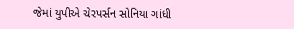જેમાં યુપીએ ચેરપર્સન સોનિયા ગાંધી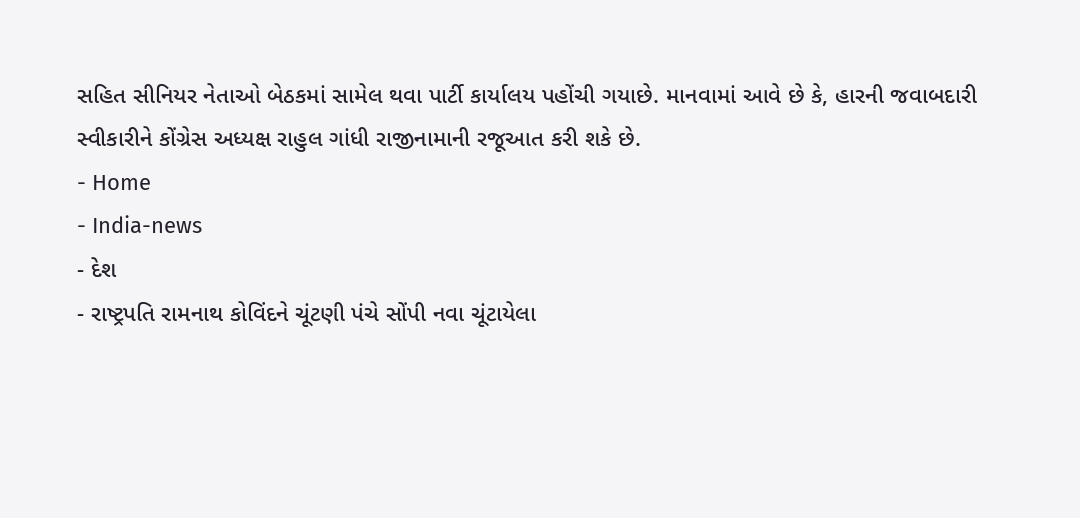સહિત સીનિયર નેતાઓ બેઠકમાં સામેલ થવા પાર્ટી કાર્યાલય પહોંચી ગયાછે. માનવામાં આવે છે કે, હારની જવાબદારી સ્વીકારીને કોંગ્રેસ અધ્યક્ષ રાહુલ ગાંધી રાજીનામાની રજૂઆત કરી શકે છે.
- Home
- India-news
- દેશ
- રાષ્ટ્રપતિ રામનાથ કોવિંદને ચૂંટણી પંચે સોંપી નવા ચૂંટાયેલા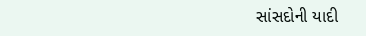સાંસદોની યાદી